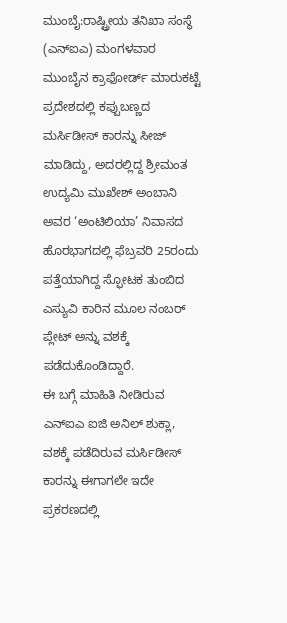ಮುಂಬೈ:ರಾಷ್ಟ್ರೀಯ ತನಿಖಾ ಸಂಸ್ಥೆ (ಎನ್ಐಎ) ಮಂಗಳವಾರ ಮುಂಬೈನ ಕ್ರಾಫೋರ್ಡ್ ಮಾರುಕಟ್ಟೆ ಪ್ರದೇಶದಲ್ಲಿ ಕಪ್ಪುಬಣ್ಣದ ಮರ್ಸಿಡೀಸ್ ಕಾರನ್ನು ಸೀಜ್ ಮಾಡಿದ್ದು, ಅದರಲ್ಲಿದ್ದ ಶ್ರೀಮಂತ ಉದ್ಯಮಿ ಮುಖೇಶ್ ಅಂಬಾನಿ ಅವರ ‘ಅಂಟಿಲಿಯಾ’ ನಿವಾಸದ ಹೊರಭಾಗದಲ್ಲಿ ಫೆಬ್ರವರಿ 25ರಂದು ಪತ್ತೆಯಾಗಿದ್ದ ಸ್ಫೋಟಕ ತುಂಬಿದ ಎಸ್ಯುವಿ ಕಾರಿನ ಮೂಲ ನಂಬರ್ ಪ್ಲೇಟ್ ಅನ್ನು ವಶಕ್ಕೆ ಪಡೆದುಕೊಂಡಿದ್ದಾರೆ.
ಈ ಬಗ್ಗೆ ಮಾಹಿತಿ ನೀಡಿರುವ ಎನ್ಐಎ ಐಜಿ ಅನಿಲ್ ಶುಕ್ಲಾ, ವಶಕ್ಕೆ ಪಡೆದಿರುವ ಮರ್ಸಿಡೀಸ್ ಕಾರನ್ನು ಈಗಾಗಲೇ ಇದೇ ಪ್ರಕರಣದಲ್ಲಿ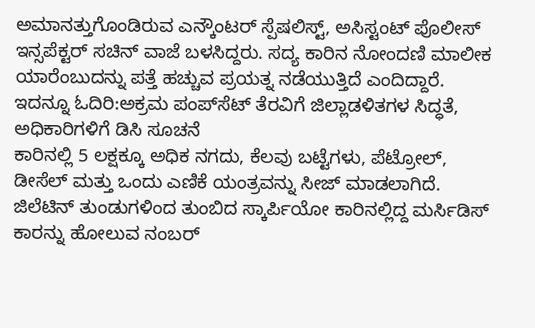ಅಮಾನತ್ತುಗೊಂಡಿರುವ ಎನ್ಕೌಂಟರ್ ಸ್ಪೆಷಲಿಸ್ಟ್, ಅಸಿಸ್ಟಂಟ್ ಪೊಲೀಸ್ ಇನ್ಸಪೆಕ್ಟರ್ ಸಚಿನ್ ವಾಜೆ ಬಳಸಿದ್ದರು. ಸದ್ಯ ಕಾರಿನ ನೋಂದಣಿ ಮಾಲೀಕ ಯಾರೆಂಬುದನ್ನು ಪತ್ತೆ ಹಚ್ಚುವ ಪ್ರಯತ್ನ ನಡೆಯುತ್ತಿದೆ ಎಂದಿದ್ದಾರೆ.
ಇದನ್ನೂ ಓದಿರಿ:ಅಕ್ರಮ ಪಂಪ್‌ಸೆಟ್ ತೆರವಿಗೆ ಜಿಲ್ಲಾಡಳಿತಗಳ ಸಿದ್ಧತೆ, ಅಧಿಕಾರಿಗಳಿಗೆ ಡಿಸಿ ಸೂಚನೆ
ಕಾರಿನಲ್ಲಿ 5 ಲಕ್ಷಕ್ಕೂ ಅಧಿಕ ನಗದು, ಕೆಲವು ಬಟ್ಟೆಗಳು, ಪೆಟ್ರೋಲ್, ಡೀಸೆಲ್ ಮತ್ತು ಒಂದು ಎಣಿಕೆ ಯಂತ್ರವನ್ನು ಸೀಜ್ ಮಾಡಲಾಗಿದೆ. ಜಿಲೆಟಿನ್ ತುಂಡುಗಳಿಂದ ತುಂಬಿದ ಸ್ಕಾರ್ಪಿಯೋ ಕಾರಿನಲ್ಲಿದ್ದ ಮರ್ಸಿಡಿಸ್ ಕಾರನ್ನು ಹೋಲುವ ನಂಬರ್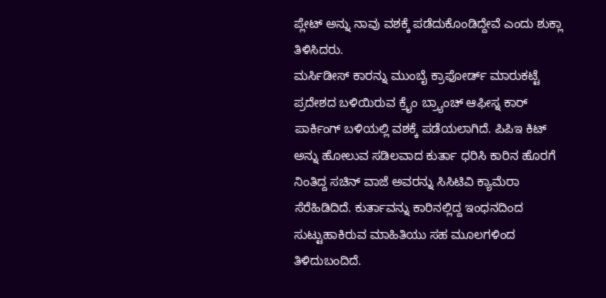ಪ್ಲೇಟ್ ಅನ್ನು ನಾವು ವಶಕ್ಕೆ ಪಡೆದುಕೊಂಡಿದ್ದೇವೆ ಎಂದು ಶುಕ್ಲಾ ತಿಳಿಸಿದರು.
ಮರ್ಸಿಡೀಸ್ ಕಾರನ್ನು ಮುಂಬೈ ಕ್ರಾಫೋರ್ಡ್ ಮಾರುಕಟ್ಟೆ ಪ್ರದೇಶದ ಬಳಿಯಿರುವ ಕ್ರೈಂ ಬ್ರ್ಯಾಂಚ್ ಆಫೀಸ್ನ ಕಾರ್ ಪಾರ್ಕಿಂಗ್ ಬಳಿಯಲ್ಲಿ ವಶಕ್ಕೆ ಪಡೆಯಲಾಗಿದೆ. ಪಿಪಿಇ ಕಿಟ್ ಅನ್ನು ಹೋಲುವ ಸಡಿಲವಾದ ಕುರ್ತಾ ಧರಿಸಿ ಕಾರಿನ ಹೊರಗೆ ನಿಂತಿದ್ದ ಸಚಿನ್ ವಾಜೆ ಅವರನ್ನು ಸಿಸಿಟಿವಿ ಕ್ಯಾಮೆರಾ ಸೆರೆಹಿಡಿದಿದೆ. ಕುರ್ತಾವನ್ನು ಕಾರಿನಲ್ಲಿದ್ದ ಇಂಧನದಿಂದ ಸುಟ್ಟುಹಾಕಿರುವ ಮಾಹಿತಿಯು ಸಹ ಮೂಲಗಳಿಂದ ತಿಳಿದುಬಂದಿದೆ.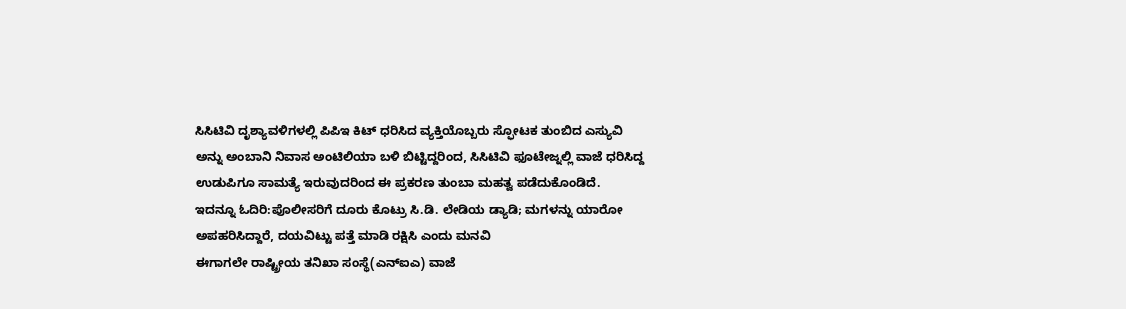ಸಿಸಿಟಿವಿ ದೃಶ್ಯಾವಳಿಗಳಲ್ಲಿ ಪಿಪಿಇ ಕಿಟ್ ಧರಿಸಿದ ವ್ಯಕ್ತಿಯೊಬ್ಬರು ಸ್ಫೋಟಕ ತುಂಬಿದ ಎಸ್ಯುವಿ ಅನ್ನು ಅಂಬಾನಿ ನಿವಾಸ ಅಂಟಿಲಿಯಾ ಬಳಿ ಬಿಟ್ಟಿದ್ದರಿಂದ, ಸಿಸಿಟಿವಿ ಫೂಟೇಜ್ನಲ್ಲಿ ವಾಜೆ ಧರಿಸಿದ್ದ ಉಡುಪಿಗೂ ಸಾಮತ್ಯೆ ಇರುವುದರಿಂದ ಈ ಪ್ರಕರಣ ತುಂಬಾ ಮಹತ್ವ ಪಡೆದುಕೊಂಡಿದೆ.
ಇದನ್ನೂ ಓದಿರಿ:ಪೊಲೀಸರಿಗೆ ದೂರು ಕೊಟ್ರು ಸಿ.ಡಿ. ಲೇಡಿಯ ಡ್ಯಾಡಿ; ಮಗಳನ್ನು ಯಾರೋ ಅಪಹರಿಸಿದ್ದಾರೆ, ದಯವಿಟ್ಟು ಪತ್ತೆ ಮಾಡಿ ರಕ್ಷಿಸಿ ಎಂದು ಮನವಿ
ಈಗಾಗಲೇ ರಾಷ್ಟ್ರೀಯ ತನಿಖಾ ಸಂಸ್ಥೆ(ಎನ್‍ಐಎ) ವಾಜೆ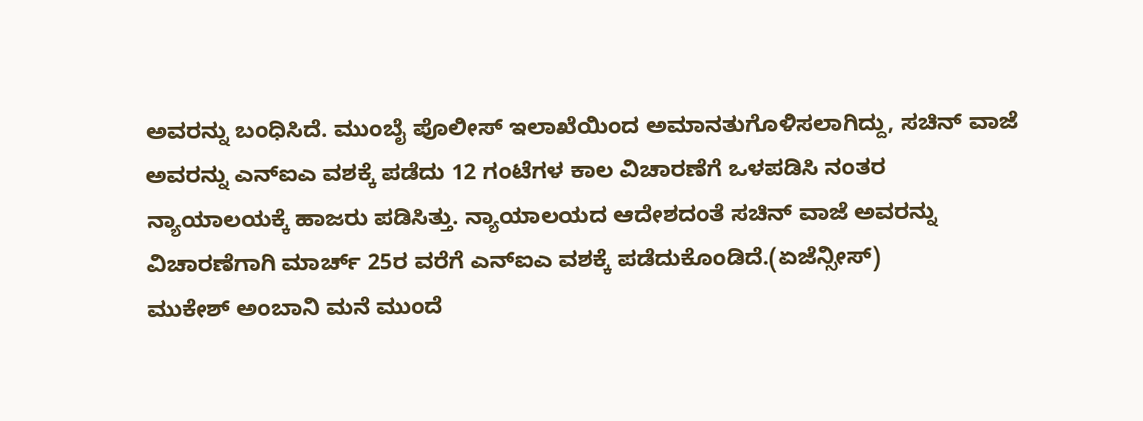ಅವರನ್ನು ಬಂಧಿಸಿದೆ. ಮುಂಬೈ ಪೊಲೀಸ್ ಇಲಾಖೆಯಿಂದ ಅಮಾನತುಗೊಳಿಸಲಾಗಿದ್ದು, ಸಚಿನ್ ವಾಜೆ ಅವರನ್ನು ಎನ್‍ಐಎ ವಶಕ್ಕೆ ಪಡೆದು 12 ಗಂಟೆಗಳ ಕಾಲ ವಿಚಾರಣೆಗೆ ಒಳಪಡಿಸಿ ನಂತರ ನ್ಯಾಯಾಲಯಕ್ಕೆ ಹಾಜರು ಪಡಿಸಿತ್ತು. ನ್ಯಾಯಾಲಯದ ಆದೇಶದಂತೆ ಸಚಿನ್ ವಾಜೆ ಅವರನ್ನು ವಿಚಾರಣೆಗಾಗಿ ಮಾರ್ಚ್ 25ರ ವರೆಗೆ ಎನ್‍ಐಎ ವಶಕ್ಕೆ ಪಡೆದುಕೊಂಡಿದೆ.(ಏಜೆನ್ಸೀಸ್)
ಮುಕೇಶ್ ಅಂಬಾನಿ ಮನೆ ಮುಂದೆ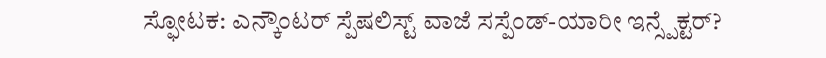ಸ್ಫೋಟಕ: ಎನ್ಕೌಂಟರ್ ಸ್ಪೆಷಲಿಸ್ಟ್ ವಾಜೆ ಸಸ್ಪೆಂಡ್-ಯಾರೀ ಇನ್ಸ್ಪೆಕ್ಟರ್?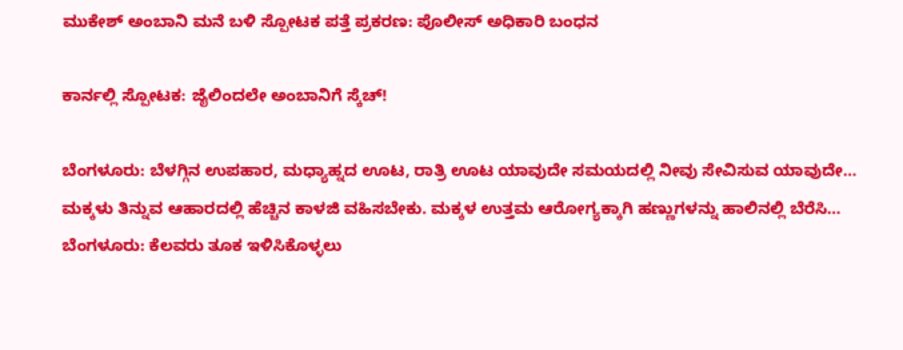ಮುಕೇಶ್ ಅಂಬಾನಿ ಮನೆ ಬಳಿ ಸ್ಪೋಟಕ ಪತ್ತೆ ಪ್ರಕರಣ: ಪೊಲೀಸ್ ಅಧಿಕಾರಿ ಬಂಧನ

ಕಾರ್ನಲ್ಲಿ ಸ್ಪೋಟಕ: ಜೈಲಿಂದಲೇ ಅಂಬಾನಿಗೆ ಸ್ಕೆಚ್!

ಬೆಂಗಳೂರು: ಬೆಳಗ್ಗಿನ ಉಪಹಾರ, ಮಧ್ಯಾಹ್ನದ ಊಟ, ರಾತ್ರಿ ಊಟ ಯಾವುದೇ ಸಮಯದಲ್ಲಿ ನೀವು ಸೇವಿಸುವ ಯಾವುದೇ…
ಮಕ್ಕಳು ತಿನ್ನುವ ಆಹಾರದಲ್ಲಿ ಹೆಚ್ಚಿನ ಕಾಳಜಿ ವಹಿಸಬೇಕು. ಮಕ್ಕಳ ಉತ್ತಮ ಆರೋಗ್ಯಕ್ಕಾಗಿ ಹಣ್ಣುಗಳನ್ನು ಹಾಲಿನಲ್ಲಿ ಬೆರೆಸಿ…
ಬೆಂಗಳೂರು: ಕೆಲವರು ತೂಕ ಇಳಿಸಿಕೊಳ್ಳಲು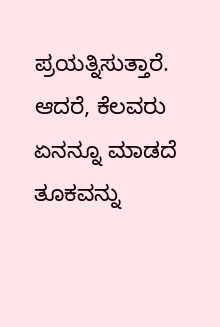ಪ್ರಯತ್ನಿಸುತ್ತಾರೆ. ಆದರೆ, ಕೆಲವರು ಏನನ್ನೂ ಮಾಡದೆ ತೂಕವನ್ನು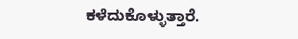ಕಳೆದುಕೊಳ್ಳುತ್ತಾರೆ.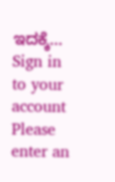ಇದಕ್ಕೆ…
Sign in to your account
Please enter an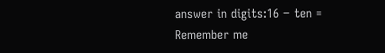answer in digits:16 − ten =
Remember me